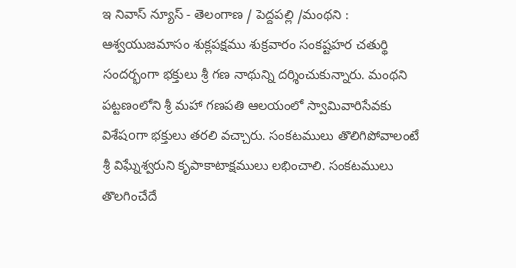ఇ నివాస్ న్యూస్ - తెలంగాణ / పెద్దపల్లి /మంథని : ఆశ్వయుజమాసం శుక్లపక్షము శుక్రవారం సంకష్టహర చతుర్థి సందర్భంగా భక్తులు శ్రీ గణ నాథున్ని దర్శించుకున్నారు. మంథని పట్టణంలోని శ్రీ మహా గణపతి ఆలయంలో స్వామివారిసేవకు విశేషoగా భక్తులు తరలి వచ్చారు. సంకటములు తొలిగిపోవాలంటే శ్రీ విఘ్నేశ్వరుని కృపాకాటాక్షములు లభించాలి. సంకటములు తొలగించేదే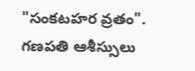"సంకటహర వ్రతం". గణపతి ఆశీస్సులు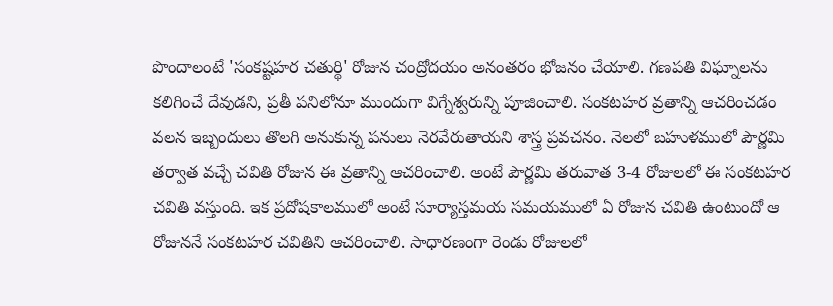పొందాలంటే 'సంకష్టహర చతుర్థి' రోజున చంద్రోదయం అనంతరం భోజనం చేయాలి. గణపతి విఘ్నాలను కలిగించే దేవుడని, ప్రతీ పనిలోనూ ముందుగా విగ్నేశ్వరున్ని పూజించాలి. సంకటహర వ్రతాన్ని ఆచరించడం వలన ఇబ్బందులు తొలగి అనుకున్న పనులు నెరవేరుతాయని శాస్త్ర ప్రవచనం. నెలలో బహుళములో పౌర్ణమి తర్వాత వచ్చే చవితి రోజున ఈ వ్రతాన్ని ఆచరించాలి. అంటే పౌర్ణమి తరువాత 3-4 రోజులలో ఈ సంకటహర చవితి వస్తుంది. ఇక ప్రదోషకాలములో అంటే సూర్యాస్తమయ సమయములో ఏ రోజున చవితి ఉంటుందో ఆ రోజుననే సంకటహర చవితిని ఆచరించాలి. సాధారణంగా రెండు రోజులలో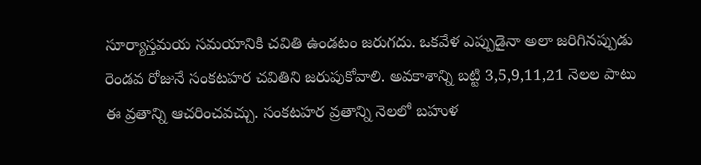సూర్యాస్తమయ సమయానికి చవితి ఉండటం జరుగదు. ఒకవేళ ఎప్పుడైనా అలా జరిగినప్పుడు రెండవ రోజునే సంకటహర చవితిని జరుపుకోవాలి. అవకాశాన్ని బట్టి 3,5,9,11,21 నెలల పాటు ఈ వ్రతాన్ని ఆచరించవచ్చు. సంకటహర వ్రతాన్ని నెలలో బహుళ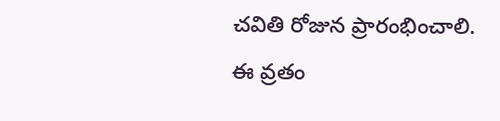చవితి రోజున ప్రారంభించాలి. ఈ వ్రతం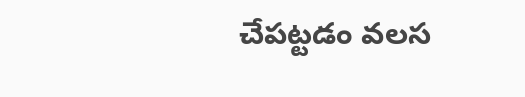చేపట్టడం వలస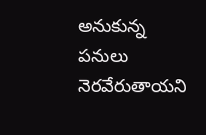అనుకున్న పనులు నెరవేరుతాయని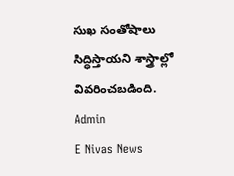సుఖ సంతోషాలు సిద్ధిస్తాయని శాస్త్రాల్లో వివరించబడింది.
Admin
E Nivas News